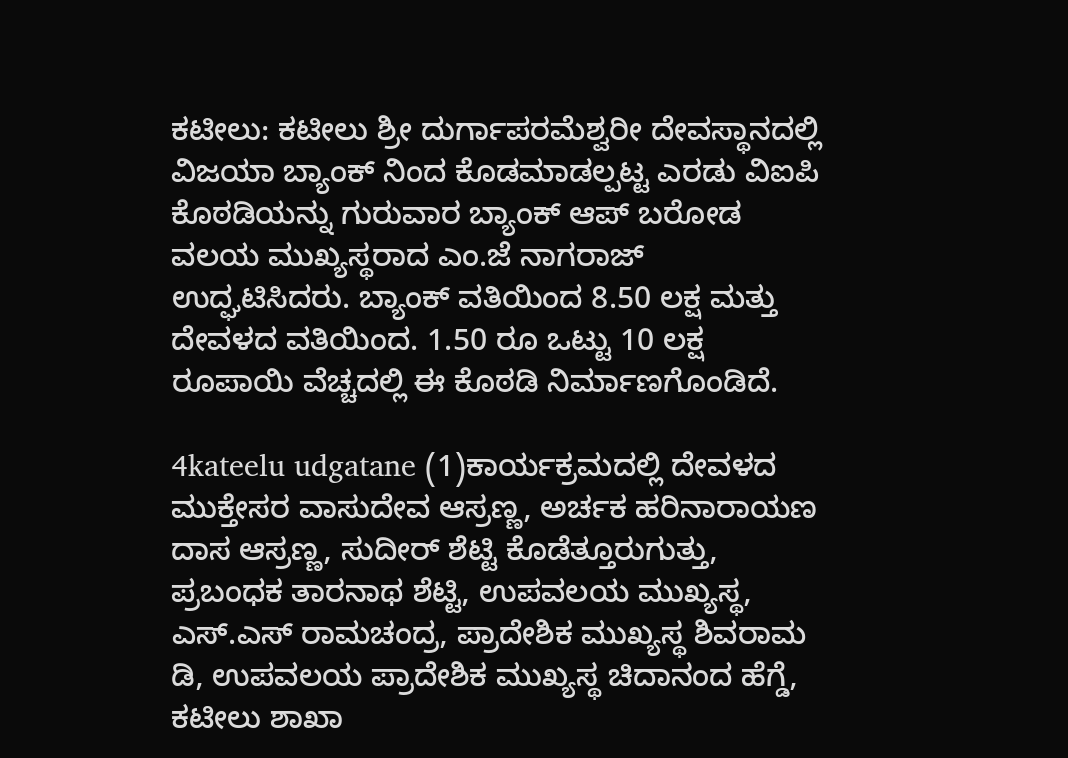ಕಟೀಲು: ಕಟೀಲು ಶ್ರೀ ದುರ್ಗಾಪರಮೆಶ್ವರೀ ದೇವಸ್ಥಾನದಲ್ಲಿ ವಿಜಯಾ ಬ್ಯಾಂಕ್ ನಿಂದ ಕೊಡಮಾಡಲ್ಪಟ್ಟ ಎರಡು ವಿಐಪಿ ಕೊಠಡಿಯನ್ನು ಗುರುವಾರ ಬ್ಯಾಂಕ್ ಆಪ್ ಬರೋಡ ವಲಯ ಮುಖ್ಯಸ್ಥರಾದ ಎಂ.ಜೆ ನಾಗರಾಜ್ ಉದ್ಘಟಿಸಿದರು. ಬ್ಯಾಂಕ್ ವತಿಯಿಂದ 8.50 ಲಕ್ಷ ಮತ್ತು ದೇವಳದ ವತಿಯಿಂದ. 1.50 ರೂ ಒಟ್ಟು 10 ಲಕ್ಷ ರೂಪಾಯಿ ವೆಚ್ಚದಲ್ಲಿ ಈ ಕೊಠಡಿ ನಿರ್ಮಾಣಗೊಂಡಿದೆ.

4kateelu udgatane (1)ಕಾರ್ಯಕ್ರಮದಲ್ಲಿ ದೇವಳದ ಮುಕ್ತೇಸರ ವಾಸುದೇವ ಆಸ್ರಣ್ಣ, ಅರ್ಚಕ ಹರಿನಾರಾಯಣ ದಾಸ ಆಸ್ರಣ್ಣ, ಸುದೀರ್ ಶೆಟ್ಟಿ ಕೊಡೆತ್ತೂರುಗುತ್ತು, ಪ್ರಬಂಧಕ ತಾರನಾಥ ಶೆಟ್ಟಿ, ಉಪವಲಯ ಮುಖ್ಯಸ್ಥ, ಎಸ್.ಎಸ್ ರಾಮಚಂದ್ರ, ಪ್ರಾದೇಶಿಕ ಮುಖ್ಯಸ್ಥ ಶಿವರಾಮ ಡಿ, ಉಪವಲಯ ಪ್ರಾದೇಶಿಕ ಮುಖ್ಯಸ್ಥ ಚಿದಾನಂದ ಹೆಗ್ಡೆ, ಕಟೀಲು ಶಾಖಾ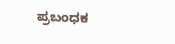ಪ್ರಬಂಧಕ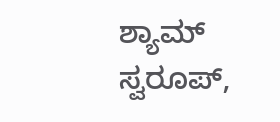ಶ್ಯಾಮ್ ಸ್ವರೂಪ್,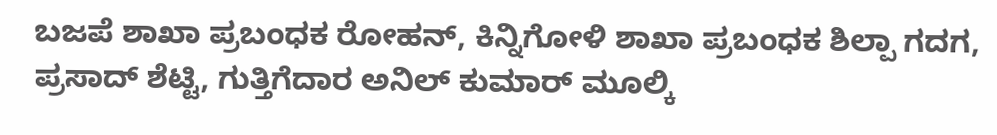ಬಜಪೆ ಶಾಖಾ ಪ್ರಬಂಧಕ ರೋಹನ್, ಕಿನ್ನಿಗೋಳಿ ಶಾಖಾ ಪ್ರಬಂಧಕ ಶಿಲ್ಪಾ ಗದಗ, ಪ್ರಸಾದ್ ಶೆಟ್ಟಿ, ಗುತ್ತಿಗೆದಾರ ಅನಿಲ್ ಕುಮಾರ್ ಮೂಲ್ಕಿ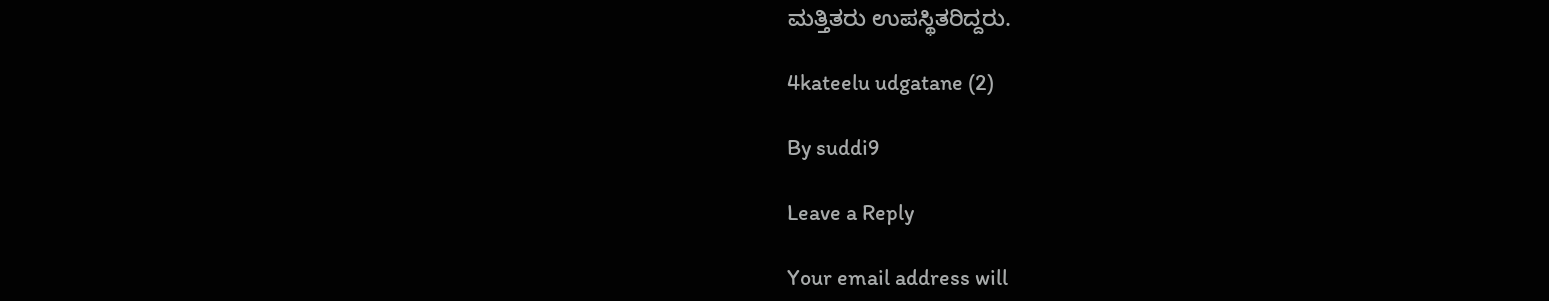ಮತ್ತಿತರು ಉಪಸ್ಥಿತರಿದ್ದರು.

4kateelu udgatane (2)

By suddi9

Leave a Reply

Your email address will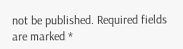not be published. Required fields are marked *